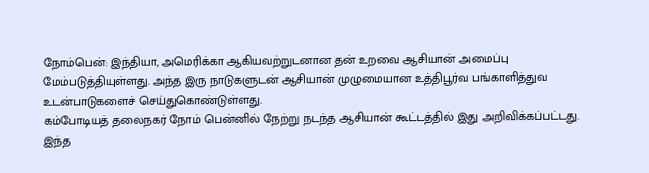நோம்பென்: இந்தியா, அமெரிக்கா ஆகியவற்றுடனான தன் உறவை ஆசியான் அமைப்பு மேம்படுத்தியுள்ளது. அந்த இரு நாடுகளுடன் ஆசியான் முழுமையான உத்திபூர்வ பங்காளித்துவ உடன்பாடுகளைச் செய்துகொண்டுள்ளது.
கம்போடியத் தலைநகர் நோம் பென்னில் நேற்று நடந்த ஆசியான் கூட்டத்தில் இது அறிவிக்கப்பட்டது.
இந்த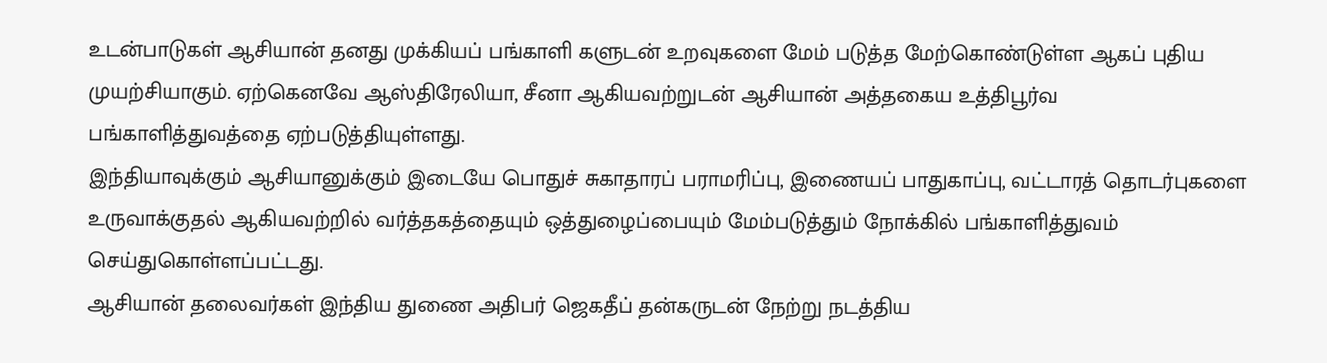உடன்பாடுகள் ஆசியான் தனது முக்கியப் பங்காளி களுடன் உறவுகளை மேம் படுத்த மேற்கொண்டுள்ள ஆகப் புதிய முயற்சியாகும். ஏற்கெனவே ஆஸ்திரேலியா, சீனா ஆகியவற்றுடன் ஆசியான் அத்தகைய உத்திபூர்வ பங்காளித்துவத்தை ஏற்படுத்தியுள்ளது.
இந்தியாவுக்கும் ஆசியானுக்கும் இடையே பொதுச் சுகாதாரப் பராமரிப்பு, இணையப் பாதுகாப்பு, வட்டாரத் தொடர்புகளை உருவாக்குதல் ஆகியவற்றில் வர்த்தகத்தையும் ஒத்துழைப்பையும் மேம்படுத்தும் நோக்கில் பங்காளித்துவம் செய்துகொள்ளப்பட்டது.
ஆசியான் தலைவர்கள் இந்திய துணை அதிபர் ஜெகதீப் தன்கருடன் நேற்று நடத்திய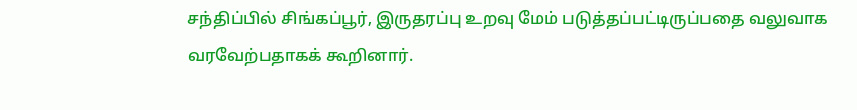சந்திப்பில் சிங்கப்பூர், இருதரப்பு உறவு மேம் படுத்தப்பட்டிருப்பதை வலுவாக வரவேற்பதாகக் கூறினார்.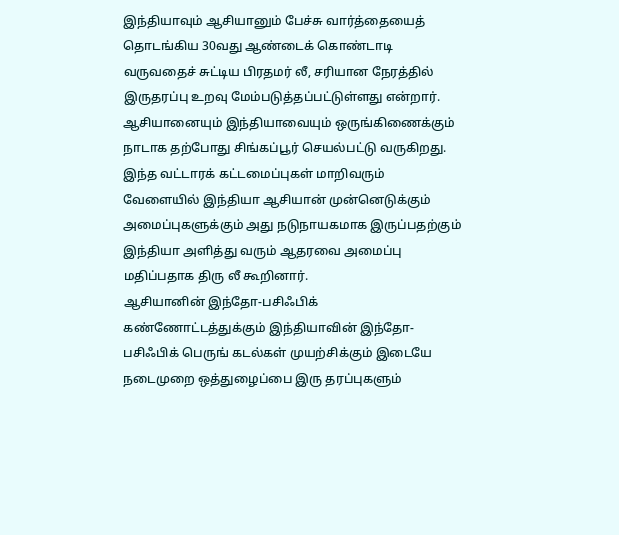இந்தியாவும் ஆசியானும் பேச்சு வார்த்தையைத் தொடங்கிய 30வது ஆண்டைக் கொண்டாடி வருவதைச் சுட்டிய பிரதமர் லீ, சரியான நேரத்தில் இருதரப்பு உறவு மேம்படுத்தப்பட்டுள்ளது என்றார். ஆசியானையும் இந்தியாவையும் ஒருங்கிணைக்கும் நாடாக தற்போது சிங்கப்பூர் செயல்பட்டு வருகிறது.
இந்த வட்டாரக் கட்டமைப்புகள் மாறிவரும் வேளையில் இந்தியா ஆசியான் முன்னெடுக்கும் அமைப்புகளுக்கும் அது நடுநாயகமாக இருப்பதற்கும் இந்தியா அளித்து வரும் ஆதரவை அமைப்பு மதிப்பதாக திரு லீ கூறினார்.
ஆசியானின் இந்தோ-பசிஃபிக் கண்ணோட்டத்துக்கும் இந்தியாவின் இந்தோ-பசிஃபிக் பெருங் கடல்கள் முயற்சிக்கும் இடையே நடைமுறை ஒத்துழைப்பை இரு தரப்புகளும்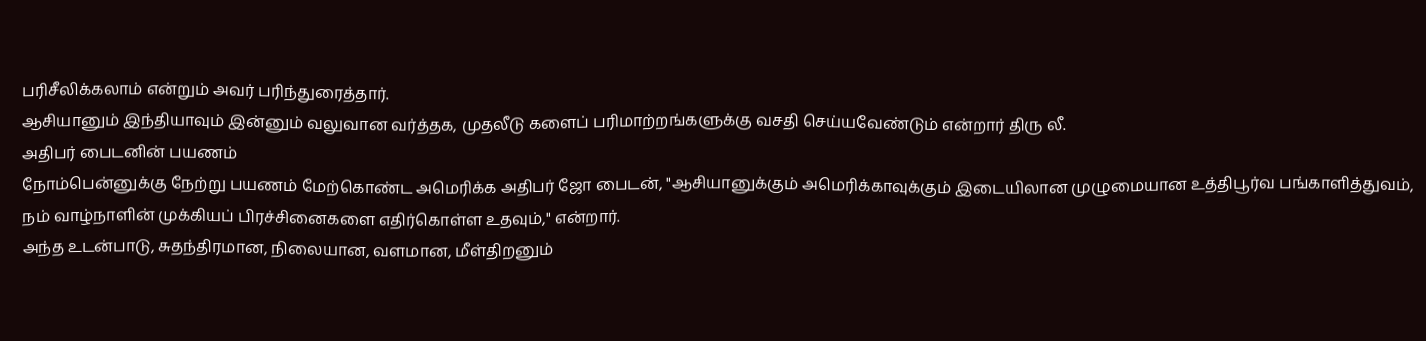பரிசீலிக்கலாம் என்றும் அவர் பரிந்துரைத்தார்.
ஆசியானும் இந்தியாவும் இன்னும் வலுவான வர்த்தக, முதலீடு களைப் பரிமாற்றங்களுக்கு வசதி செய்யவேண்டும் என்றார் திரு லீ.
அதிபர் பைடனின் பயணம்
நோம்பென்னுக்கு நேற்று பயணம் மேற்கொண்ட அமெரிக்க அதிபர் ஜோ பைடன், "ஆசியானுக்கும் அமெரிக்காவுக்கும் இடையிலான முழுமையான உத்திபூர்வ பங்காளித்துவம், நம் வாழ்நாளின் முக்கியப் பிரச்சினைகளை எதிர்கொள்ள உதவும்," என்றார்.
அந்த உடன்பாடு, சுதந்திரமான, நிலையான, வளமான, மீள்திறனும்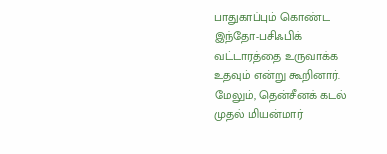பாதுகாப்பும் கொண்ட இந்தோ-பசிஃபிக் வட்டாரத்தை உருவாக்க உதவும் என்று கூறினார்.
மேலும், தென்சீனக் கடல் முதல் மியன்மார்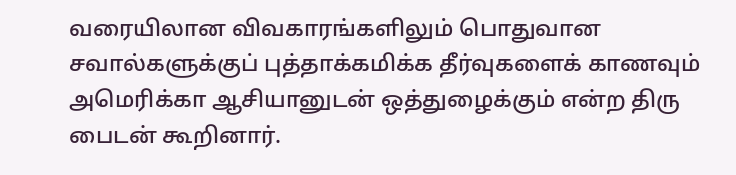வரையிலான விவகாரங்களிலும் பொதுவான சவால்களுக்குப் புத்தாக்கமிக்க தீர்வுகளைக் காணவும் அமெரிக்கா ஆசியானுடன் ஒத்துழைக்கும் என்ற திரு பைடன் கூறினார்.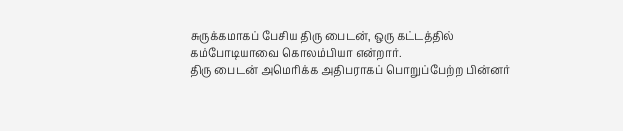சுருக்கமாகப் பேசிய திரு பைடன், ஒரு கட்டத்தில் கம்போடியாவை கொலம்பியா என்றார்.
திரு பைடன் அமெரிக்க அதிபராகப் பொறுப்பேற்ற பின்னர்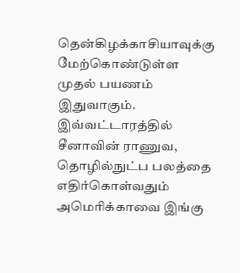தென்கிழக்காசியாவுக்கு மேற்கொண்டுள்ள முதல் பயணம் இதுவாகும்.
இவ்வட்டாரத்தில் சீனாவின் ராணுவ, தொழில்நுட்ப பலத்தை எதிர்கொள்வதும் அமெரிக்காவை இங்கு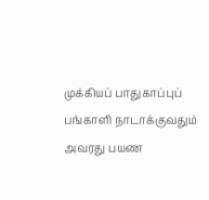முக்கியப் பாதுகாப்புப் பங்காளி நாடாக்குவதும் அவரது பயண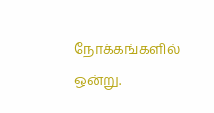நோக்கங்களில் ஒன்று.